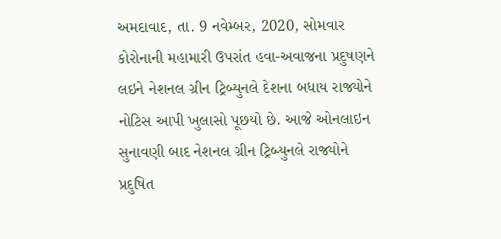અમદાવાદ, તા. 9 નવેમ્બર, 2020, સોમવાર
કોરોનાની મહામારી ઉપરાંત હવા-અવાજના પ્રદુષણને લઇને નેશનલ ગ્રીન ટ્રિબ્યુનલે દેશના બધાય રાજ્યોને નોટિસ આપી ખુલાસો પૂછયો છે. આજે ઓનલાઇન સુનાવણી બાદ નેશનલ ગ્રીન ટ્રિબ્યુનલે રાજ્યોને પ્રદુષિત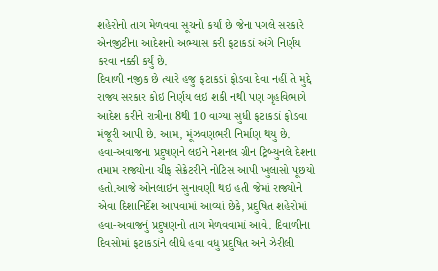શહેરોનો તાગ મેળવવા સૂચનો કર્યાં છે જેના પગલે સરકારે એનજીટીના આદેશનો અભ્યાસ કરી ફટાકડાં અંગે નિર્ણય કરવા નક્કી કર્યું છે.
દિવાળી નજીક છે ત્યારે હજુ ફટાકડાં ફોડવા દેવા નહીં તે મુદ્દે રાજ્ય સરકાર કોઇ નિર્ણય લઇ શકી નથી પણ ગૃહવિભાગે આદેશ કરીને રાત્રીના 8થી 10 વાગ્યા સુધી ફટાકડાં ફોડવા મંજૂરી આપી છે. આમ, મૂંઝવણભરી નિર્માણ થયુ છે.
હવા-અવાજના પ્રદુષણને લઇને નેશનલ ગ્રીન ટ્રિબ્યુનલે દેશના તમામ રાજ્યોના ચીફ સેક્રેટરીને નોટિસ આપી ખુલાસો પૂછયો હતો.આજે ઓનલાઇન સુનાવણી થઇ હતી જેમાં રાજ્યોને એવા દિશાનિર્દેશ આપવામાં આવ્યાં છેકે, પ્રદુષિત શહેરોમાં હવા-અવાજનું પ્રદુષણનો તાગ મેળવવામાં આવે. દિવાળીના દિવસોમાં ફટાકડાંને લીધે હવા વધુ પ્રદુષિત અને ઝેરીલી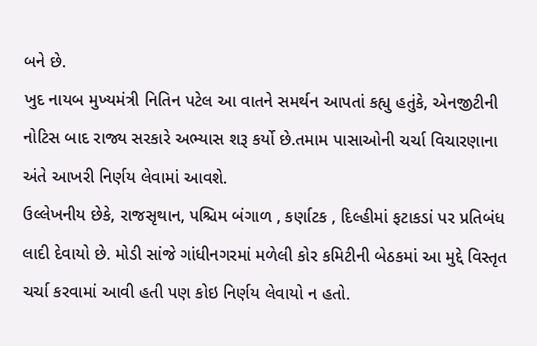બને છે.
ખુદ નાયબ મુખ્યમંત્રી નિતિન પટેલ આ વાતને સમર્થન આપતાં કહ્યુ હતુંકે, એનજીટીની નોટિસ બાદ રાજ્ય સરકારે અભ્યાસ શરૂ કર્યો છે.તમામ પાસાઓની ચર્ચા વિચારણાના અંતે આખરી નિર્ણય લેવામાં આવશે.
ઉલ્લેખનીય છેકે, રાજસૃથાન, પશ્ચિમ બંગાળ , કર્ણાટક , દિલ્હીમાં ફટાકડાં પર પ્રતિબંધ લાદી દેવાયો છે. મોડી સાંજે ગાંધીનગરમાં મળેલી કોર કમિટીની બેઠકમાં આ મુદ્દે વિસ્તૃત ચર્ચા કરવામાં આવી હતી પણ કોઇ નિર્ણય લેવાયો ન હતો.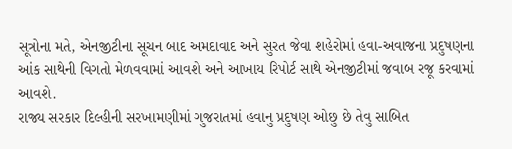સૂત્રોના મતે, એનજીટીના સૂચન બાદ અમદાવાદ અને સુરત જેવા શહેરોમાં હવા-અવાજના પ્રદુષણના આંક સાથેની વિગતો મેળવવામાં આવશે અને આખાય રિપોર્ટ સાથે એનજીટીમાં જવાબ રજૂ કરવામાં આવશે.
રાજ્ય સરકાર દિલ્હીની સરખામણીમાં ગુજરાતમાં હવાનુ પ્રદુષણ ઓછુ છે તેવુ સાબિત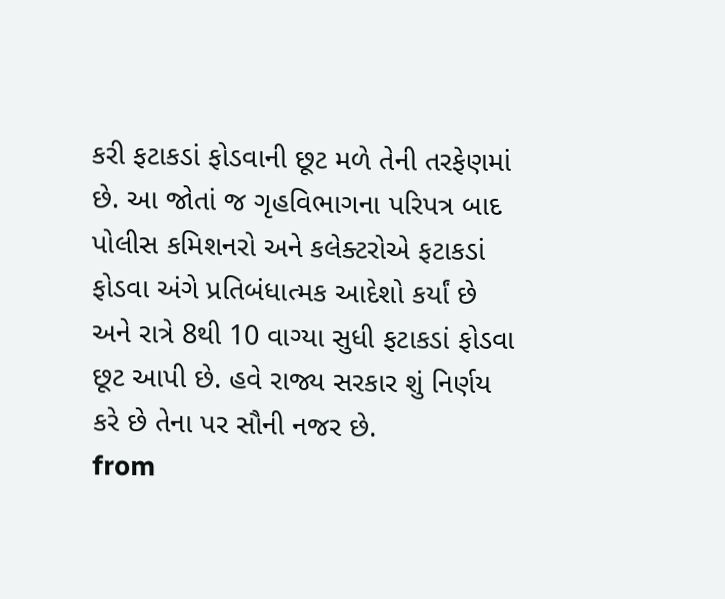કરી ફટાકડાં ફોડવાની છૂટ મળે તેની તરફેણમાં છે. આ જોતાં જ ગૃહવિભાગના પરિપત્ર બાદ પોલીસ કમિશનરો અને કલેક્ટરોએ ફટાકડાં ફોડવા અંગે પ્રતિબંધાત્મક આદેશો કર્યાં છે અને રાત્રે 8થી 10 વાગ્યા સુધી ફટાકડાં ફોડવા છૂટ આપી છે. હવે રાજ્ય સરકાર શું નિર્ણય કરે છે તેના પર સૌની નજર છે.
from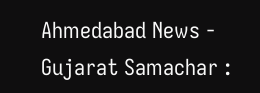Ahmedabad News - Gujarat Samachar :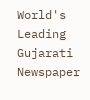World's Leading Gujarati Newspaper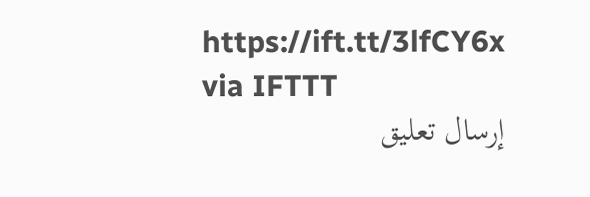https://ift.tt/3lfCY6x
via IFTTT
إرسال تعليق